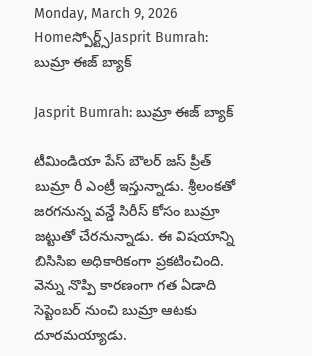Monday, March 9, 2026
Homeస్పోర్ట్స్Jasprit Bumrah: బుమ్రా ఈజ్ బ్యాక్

Jasprit Bumrah: బుమ్రా ఈజ్ బ్యాక్

టీమిండియా పేస్ బౌలర్ జస్ ప్రీత్ బుమ్రా రీ ఎంట్రీ ఇస్తున్నాడు. శ్రీలంకతో జరగనున్న వన్డే సిరీస్ కోసం బుమ్రా జట్టుతో చేరనున్నాడు. ఈ విషయాన్ని బిసిసిఐ అధికారికంగా ప్రకటించింది. వెన్ను నొప్పి కారణంగా గత ఏడాది సెప్టెంబర్ నుంచి బుమ్రా ఆటకు దూరమయ్యాడు.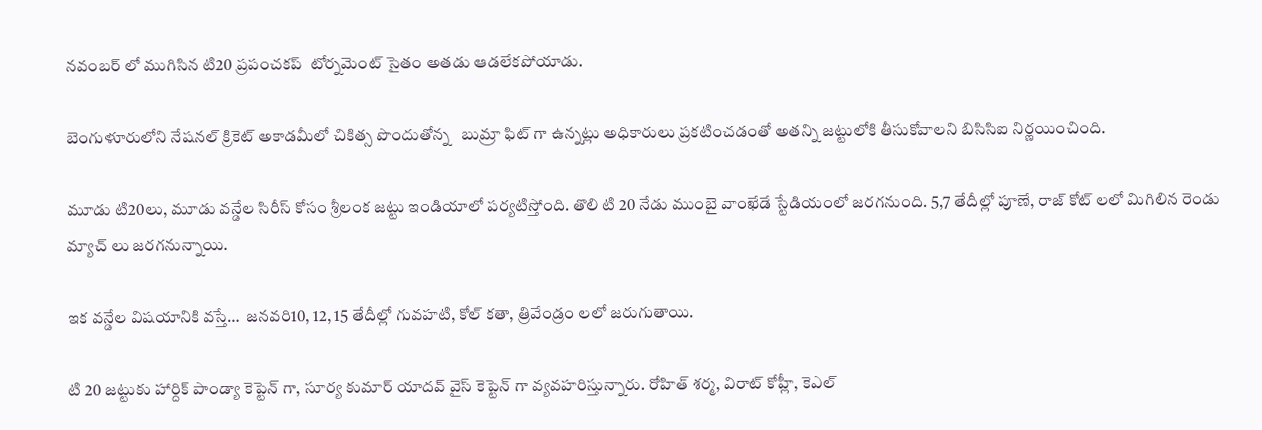నవంబర్ లో ముగిసిన టి20 ప్రపంచకప్  టోర్నమెంట్ సైతం అతడు ఆడలేకపోయాడు.

బెంగుళూరులోని నేషనల్ క్రికెట్ అకాడమీలో చికిత్స పొందుతోన్న   బుమ్రా ఫిట్ గా ఉన్నట్లు అధికారులు ప్రకటించడంతో అతన్ని జట్టులోకి తీసుకోవాలని బిసిసిఐ నిర్ణయించింది.

మూడు టి20లు, మూడు వన్డేల సిరీస్ కోసం శ్రీలంక జట్టు ఇండియాలో పర్యటిస్తోంది. తొలి టి 20 నేడు ముంబై వాంఖేడే స్టేడియంలో జరగనుంది. 5,7 తేదీల్లో పూణే, రాజ్ కోట్ లలో మిగిలిన రెండు మ్యాచ్ లు జరగనున్నాయి.

ఇక వన్డేల విషయానికి వస్తే…  జనవరి10, 12, 15 తేదీల్లో గువహటి, కోల్ కతా, త్రివేండ్రం లలో జరుగుతాయి.

టి 20 జట్టుకు హార్దిక్ పాండ్యా కెప్టెన్ గా, సూర్య కుమార్ యాదవ్ వైస్ కెప్టెన్ గా వ్యవహరిస్తున్నారు. రోహిత్ శర్మ, విరాట్ కోహ్లీ, కెఎల్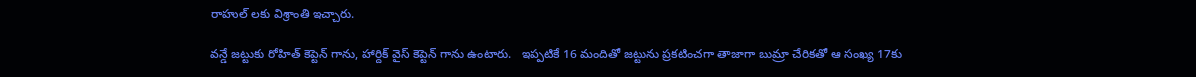రాహుల్ లకు విశ్రాంతి ఇచ్చారు.

వన్డే జట్టుకు రోహిత్ కెప్టెన్ గాను, హార్దిక్ వైస్ కెప్టెన్ గాను ఉంటారు.   ఇప్పటికే 16 మందితో జట్టును ప్రకటించగా తాజాగా బుమ్రా చేరికతో ఆ సంఖ్య 17కు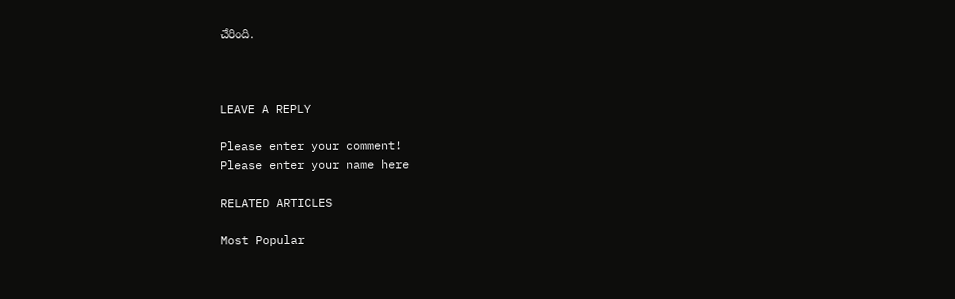చేరింది.



LEAVE A REPLY

Please enter your comment!
Please enter your name here

RELATED ARTICLES

Most Popular